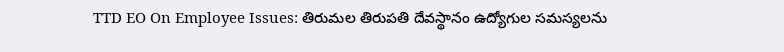TTD EO On Employee Issues: తిరుమల తిరుపతి దేవస్థానం ఉద్యోగుల సమస్యలను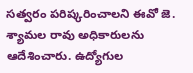సత్వరం పరిష్కరించాలని ఈవో జె. శ్యామల రావు అధికారులను ఆదేశించారు. ఉద్యోగుల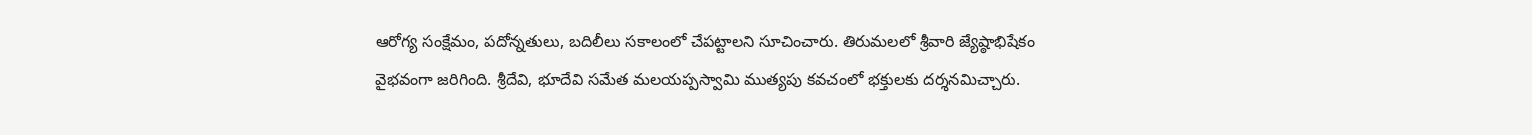ఆరోగ్య సంక్షేమం, పదోన్నతులు, బదిలీలు సకాలంలో చేపట్టాలని సూచించారు. తిరుమలలో శ్రీవారి జ్యేష్ఠాభిషేకం వైభవంగా జరిగింది. శ్రీదేవి, భూదేవి సమేత మలయప్పస్వామి ముత్యపు కవచంలో భక్తులకు దర్శనమిచ్చారు.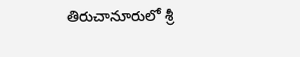తిరుచానూరులో శ్రీ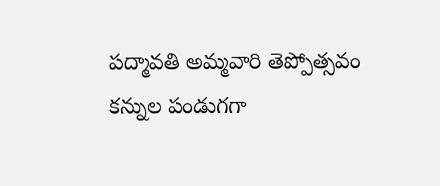పద్మావతి అమ్మవారి తెప్పోత్సవం కన్నుల పండుగగా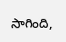సాగింది,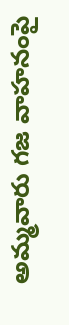అమ్మవారు గజ వాహనంపై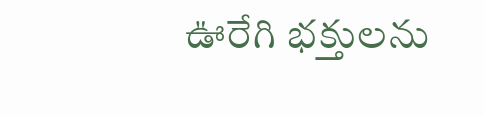ఊరేగి భక్తులను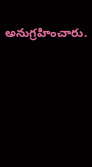అనుగ్రహించారు.